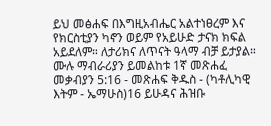ይህ መፅሐፍ በእግዚአብሔር አልተነፀረም እና የክርስቲያን ካኖን ወይም የአይሁድ ታናክ ክፍል አይደለም። ለታሪክና ለጥናት ዓላማ ብቻ ይታያል። ሙሉ ማብራሪያን ይመልከቱ 1ኛ መጽሐፈ መቃብያን 5:16 - መጽሐፍ ቅዱስ - (ካቶሊካዊ እትም - ኤማሁስ)16 ይሁዳና ሕዝቡ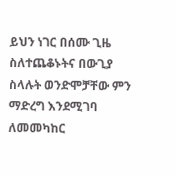ይህን ነገር በሰሙ ጊዜ ስለተጨቆኑትና በውጊያ ስላሉት ወንድሞቻቸው ምን ማድረግ እንደሚገባ ለመመካከር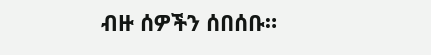ብዙ ሰዎችን ሰበሰቡ።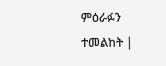ምዕራፉን ተመልከት |